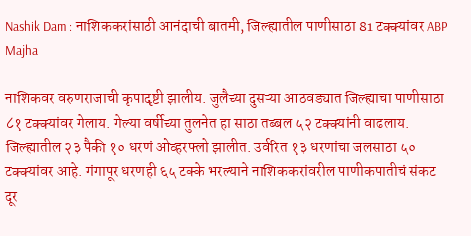Nashik Dam : नाशिककरांसाठी आनंदाची बातमी, जिल्ह्यातील पाणीसाठा 81 टक्क्यांवर ABP Majha

नाशिकवर वरुणराजाची कृपादृष्टी झालीय. जुलैच्या दुसऱ्या आठवड्यात जिल्ह्याचा पाणीसाठा ८१ टक्क्यांवर गेलाय. गेल्या वर्षीच्या तुलनेत हा साठा तब्बल ५२ टक्क्यांनी वाढलाय. जिल्ह्यातील २३ पैकी १० धरणं ओव्हरफ्लो झालीत. उर्वरित १३ धरणांचा जलसाठा ५० टक्क्यांवर आहे. गंगापूर धरणही ६५ टक्के भरल्याने नाशिककरांवरील पाणीकपातीचं संकट दूर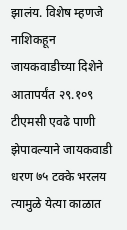झालंय. विशेष म्हणजे नाशिकहून जायकवाडीच्या दिशेने आतापर्यंत २९.१०९ टीएमसी एवढे पाणी झेपावल्याने जायकवाडी धरण ७५ टक्के भरलय त्यामुळे येत्या काळात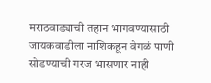मराठवाड्याची तहान भागवण्यासाठी जायकवाडीला नाशिकहून वेगळं पाणी सोडण्याची गरज भासणार नाही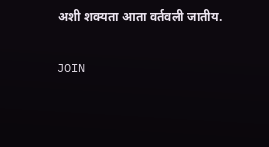अशी शक्यता आता वर्तवली जातीय.

JOIN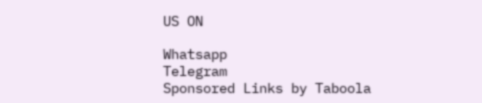US ON

Whatsapp
Telegram
Sponsored Links by Taboola